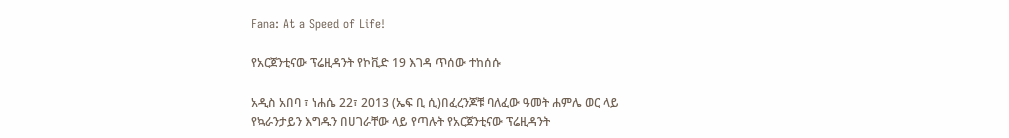Fana: At a Speed of Life!

የአርጀንቲናው ፕሬዚዳንት የኮቪድ 19 እገዳ ጥሰው ተከሰሱ

አዲስ አበባ ፣ ነሐሴ 22፣ 2013 (ኤፍ ቢ ሲ)በፈረንጆቹ ባለፈው ዓመት ሐምሌ ወር ላይ የኳራንታይን እግዱን በሀገራቸው ላይ የጣሉት የአርጀንቲናው ፕሬዚዳንት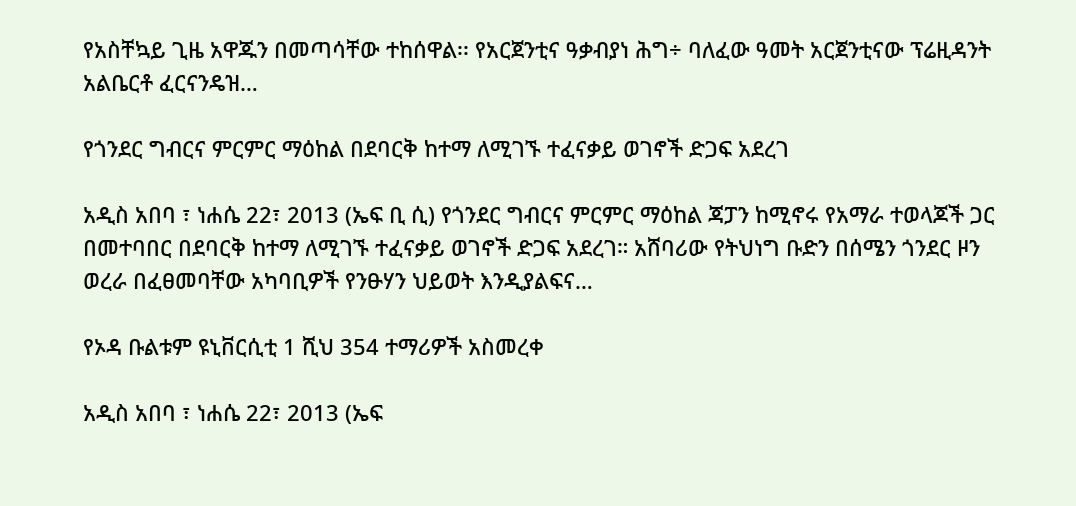የአስቸኳይ ጊዜ አዋጁን በመጣሳቸው ተከሰዋል፡፡ የአርጀንቲና ዓቃብያነ ሕግ÷ ባለፈው ዓመት አርጀንቲናው ፕሬዚዳንት አልቤርቶ ፈርናንዴዝ…

የጎንደር ግብርና ምርምር ማዕከል በደባርቅ ከተማ ለሚገኙ ተፈናቃይ ወገኖች ድጋፍ አደረገ

አዲስ አበባ ፣ ነሐሴ 22፣ 2013 (ኤፍ ቢ ሲ) የጎንደር ግብርና ምርምር ማዕከል ጃፓን ከሚኖሩ የአማራ ተወላጆች ጋር በመተባበር በደባርቅ ከተማ ለሚገኙ ተፈናቃይ ወገኖች ድጋፍ አደረገ። አሸባሪው የትህነግ ቡድን በሰሜን ጎንደር ዞን ወረራ በፈፀመባቸው አካባቢዎች የንፁሃን ህይወት እንዲያልፍና…

የኦዳ ቡልቱም ዩኒቨርሲቲ 1 ሺህ 354 ተማሪዎች አስመረቀ

አዲስ አበባ ፣ ነሐሴ 22፣ 2013 (ኤፍ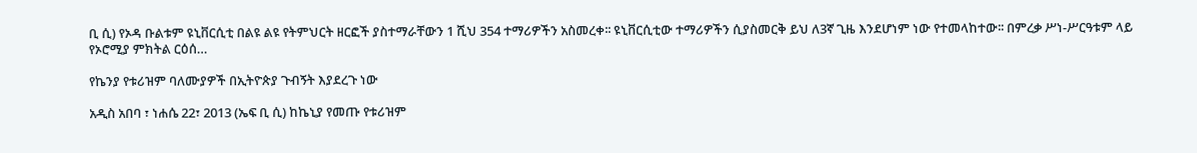ቢ ሲ) የኦዳ ቡልቱም ዩኒቨርሲቲ በልዩ ልዩ የትምህርት ዘርፎች ያስተማራቸውን 1 ሺህ 354 ተማሪዎችን አስመረቀ፡፡ ዩኒቨርሲቲው ተማሪዎችን ሲያስመርቅ ይህ ለ3ኛ ጊዜ እንደሆነም ነው የተመላከተው፡፡ በምረቃ ሥነ-ሥርዓቱም ላይ የኦሮሚያ ምክትል ርዕሰ…

የኬንያ የቱሪዝም ባለሙያዎች በኢትዮጵያ ጉብኝት እያደረጉ ነው

አዲስ አበባ ፣ ነሐሴ 22፣ 2013 (ኤፍ ቢ ሲ) ከኬኒያ የመጡ የቱሪዝም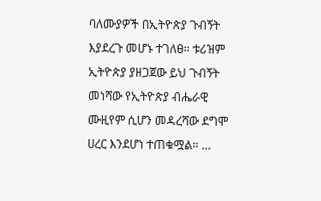ባለሙያዎች በኢትዮጵያ ጉብኝት እያደረጉ መሆኑ ተገለፀ። ቱሪዝም ኢትዮጵያ ያዘጋጀው ይህ ጉብኝት መነሻው የኢትዮጵያ ብሔራዊ ሙዚየም ሲሆን መዳረሻው ደግሞ ሀረር እንደሆነ ተጠቁሟል። …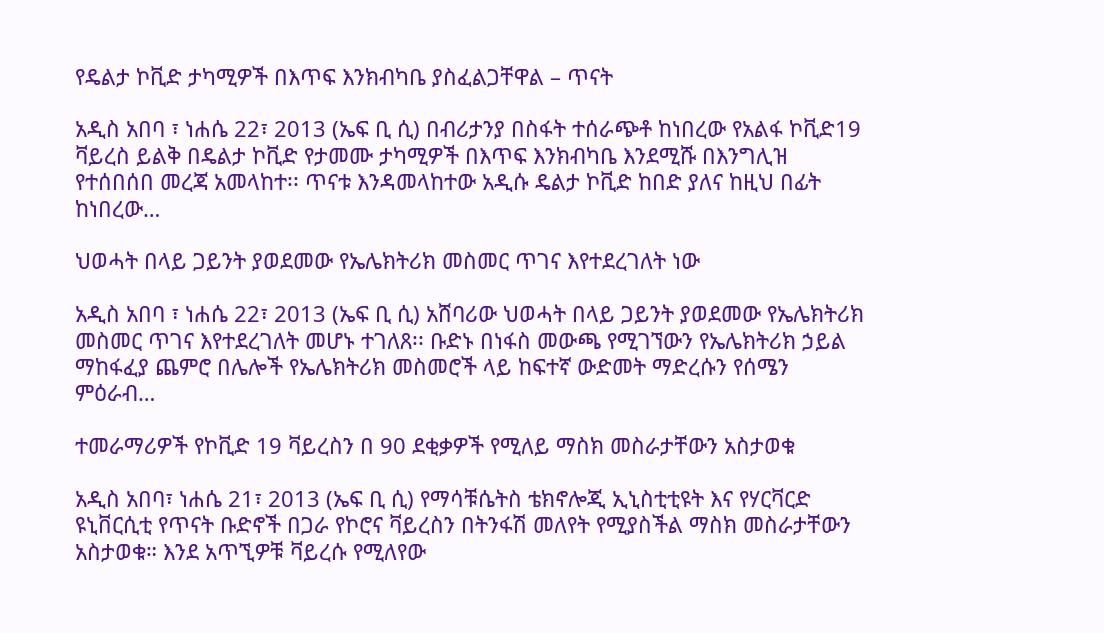የዴልታ ኮቪድ ታካሚዎች በእጥፍ እንክብካቤ ያስፈልጋቸዋል – ጥናት

አዲስ አበባ ፣ ነሐሴ 22፣ 2013 (ኤፍ ቢ ሲ) በብሪታንያ በስፋት ተሰራጭቶ ከነበረው የአልፋ ኮቪድ19 ቫይረስ ይልቅ በዴልታ ኮቪድ የታመሙ ታካሚዎች በእጥፍ እንክብካቤ እንደሚሹ በእንግሊዝ የተሰበሰበ መረጃ አመላከተ፡፡ ጥናቱ እንዳመላከተው አዲሱ ዴልታ ኮቪድ ከበድ ያለና ከዚህ በፊት ከነበረው…

ህወሓት በላይ ጋይንት ያወደመው የኤሌክትሪክ መስመር ጥገና እየተደረገለት ነው

አዲስ አበባ ፣ ነሐሴ 22፣ 2013 (ኤፍ ቢ ሲ) አሸባሪው ህወሓት በላይ ጋይንት ያወደመው የኤሌክትሪክ መስመር ጥገና እየተደረገለት መሆኑ ተገለጸ፡፡ ቡድኑ በነፋስ መውጫ የሚገኘውን የኤሌክትሪክ ኃይል ማከፋፈያ ጨምሮ በሌሎች የኤሌክትሪክ መስመሮች ላይ ከፍተኛ ውድመት ማድረሱን የሰሜን ምዕራብ…

ተመራማሪዎች የኮቪድ 19 ቫይረስን በ 90 ደቂቃዎች የሚለይ ማስክ መስራታቸውን አስታወቁ

አዲስ አበባ፣ ነሐሴ 21፣ 2013 (ኤፍ ቢ ሲ) የማሳቹሴትስ ቴክኖሎጂ ኢኒስቲቲዩት እና የሃርቫርድ ዩኒቨርሲቲ የጥናት ቡድኖች በጋራ የኮሮና ቫይረስን በትንፋሽ መለየት የሚያስችል ማስክ መስራታቸውን አስታወቁ። እንደ አጥኚዎቹ ቫይረሱ የሚለየው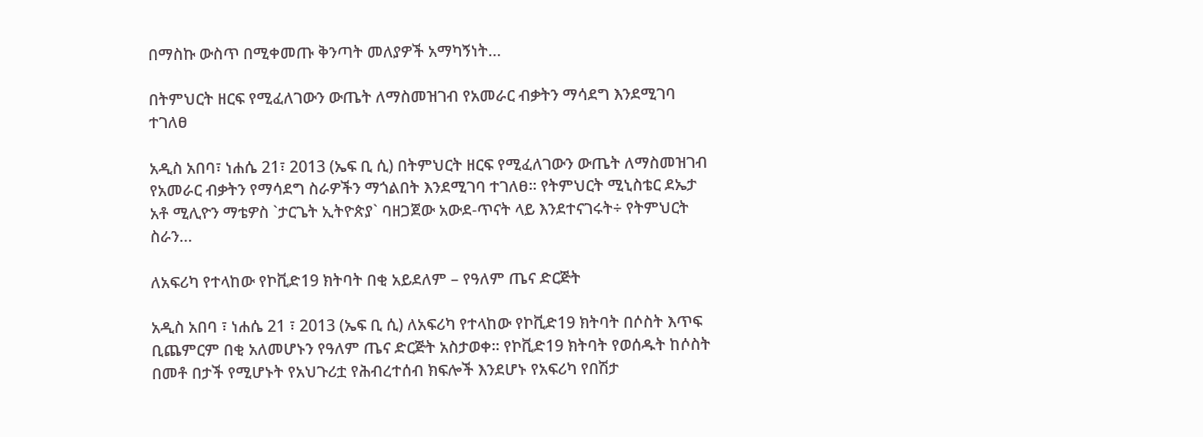በማስኩ ውስጥ በሚቀመጡ ቅንጣት መለያዎች አማካኝነት…

በትምህርት ዘርፍ የሚፈለገውን ውጤት ለማስመዝገብ የአመራር ብቃትን ማሳደግ እንደሚገባ ተገለፀ

አዲስ አበባ፣ ነሐሴ 21፣ 2013 (ኤፍ ቢ ሲ) በትምህርት ዘርፍ የሚፈለገውን ውጤት ለማስመዝገብ የአመራር ብቃትን የማሳደግ ስራዎችን ማጎልበት እንደሚገባ ተገለፀ። የትምህርት ሚኒስቴር ደኤታ አቶ ሚሊዮን ማቴዎስ `ታርጌት ኢትዮጵያ` ባዘጋጀው አውደ-ጥናት ላይ እንደተናገሩት÷ የትምህርት ስራን…

ለአፍሪካ የተላከው የኮቪድ19 ክትባት በቂ አይደለም – የዓለም ጤና ድርጅት

አዲስ አበባ ፣ ነሐሴ 21 ፣ 2013 (ኤፍ ቢ ሲ) ለአፍሪካ የተላከው የኮቪድ19 ክትባት በሶስት እጥፍ ቢጨምርም በቂ አለመሆኑን የዓለም ጤና ድርጅት አስታወቀ፡፡ የኮቪድ19 ክትባት የወሰዱት ከሶስት በመቶ በታች የሚሆኑት የአህጉሪቷ የሕብረተሰብ ክፍሎች እንደሆኑ የአፍሪካ የበሽታ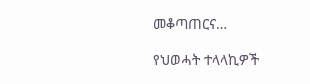መቆጣጠርና…

የህወሓት ተላላኪዎች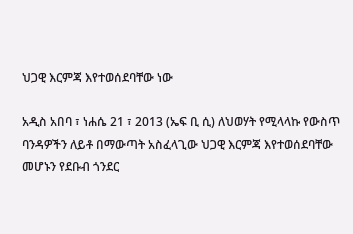ህጋዊ እርምጃ እየተወሰደባቸው ነው

አዲስ አበባ ፣ ነሐሴ 21 ፣ 2013 (ኤፍ ቢ ሲ) ለህወሃት የሚላላኩ የውስጥ ባንዳዎችን ለይቶ በማውጣት አስፈላጊው ህጋዊ እርምጃ እየተወሰደባቸው መሆኑን የደቡብ ጎንደር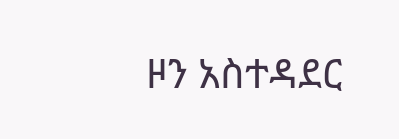ዞን አስተዳደር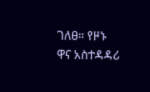ገለፀ። የዞኑ ዋና አስተዳዳሪ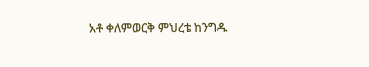አቶ ቀለምወርቅ ምህረቴ ከንግዱ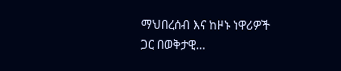ማህበረሰብ እና ከዞኑ ነዋሪዎች ጋር በወቅታዊ…